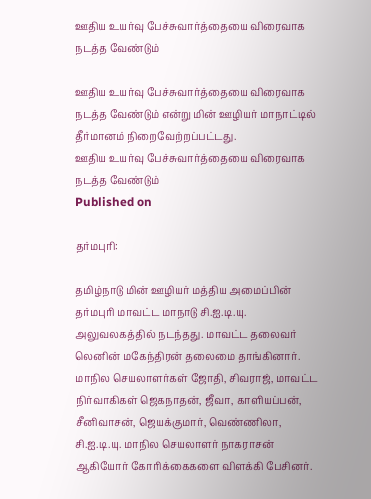ஊதிய உயர்வு பேச்சுவார்த்தையை விரைவாக நடத்த வேண்டும்

ஊதிய உயர்வு பேச்சுவார்த்தையை விரைவாக நடத்த வேண்டும் என்று மின் ஊழியர் மாநாட்டில் தீர்மானம் நிறைவேற்றப்பட்டது.
ஊதிய உயர்வு பேச்சுவார்த்தையை விரைவாக நடத்த வேண்டும்
Published on

தர்மபுரி:

தமிழ்நாடு மின் ஊழியர் மத்திய அமைப்பின் தர்மபுரி மாவட்ட மாநாடு சி.ஐ.டி.யு. அலுவலகத்தில் நடந்தது. மாவட்ட தலைவர் லெனின் மகேந்திரன் தலைமை தாங்கினார். மாநில செயலாளர்கள் ஜோதி, சிவராஜ், மாவட்ட நிர்வாகிகள் ஜெகநாதன், ஜீவா, காளியப்பன், சீனிவாசன், ஜெயக்குமார், வெண்ணிலா, சி.ஐ.டி.யு. மாநில செயலாளர் நாகராசன் ஆகியோர் கோரிக்கைகளை விளக்கி பேசினர்.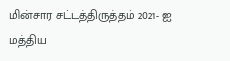மின்சார சட்டத்திருத்தம் 2021- ஐ மத்திய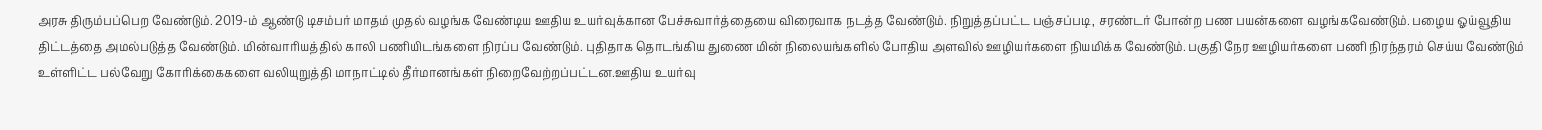அரசு திரும்பப்பெற வேண்டும். 2019-ம் ஆண்டு டிசம்பர் மாதம் முதல் வழங்க வேண்டிய ஊதிய உயர்வுக்கான பேச்சுவார்த்தையை விரைவாக நடத்த வேண்டும். நிறுத்தப்பட்ட பஞ்சப்படி, சரண்டர் போன்ற பண பயன்களை வழங்கவேண்டும். பழைய ஓய்வூதிய திட்டத்தை அமல்படுத்த வேண்டும். மின்வாரியத்தில் காலி பணியிடங்களை நிரப்ப வேண்டும். புதிதாக தொடங்கிய துணை மின் நிலையங்களில் போதிய அளவில் ஊழியர்களை நியமிக்க வேண்டும். பகுதி நேர ஊழியர்களை பணி நிரந்தரம் செய்ய வேண்டும் உள்ளிட்ட பல்வேறு கோரிக்கைகளை வலியுறுத்தி மாநாட்டில் தீர்மானங்கள் நிறைவேற்றப்பட்டன.ஊதிய உயர்வு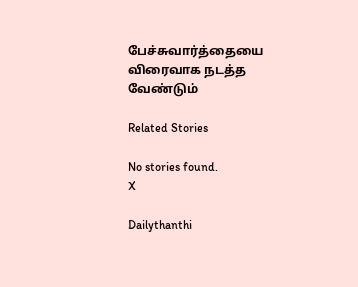பேச்சுவார்த்தையை விரைவாக நடத்த வேண்டும்

Related Stories

No stories found.
X

Dailythanthi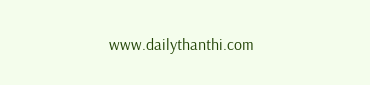www.dailythanthi.com